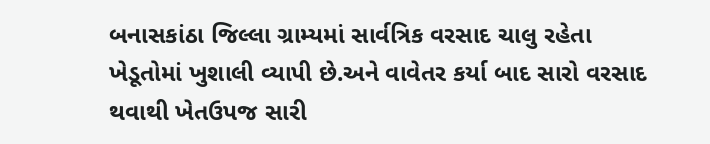બનાસકાંઠા જિલ્લા ગ્રામ્યમાં સાર્વત્રિક વરસાદ ચાલુ રહેતા ખેડૂતોમાં ખુશાલી વ્યાપી છે.અને વાવેતર કર્યા બાદ સારો વરસાદ થવાથી ખેતઉપજ સારી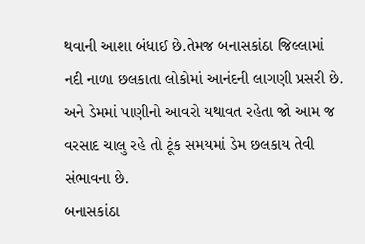થવાની આશા બંધાઈ છે.તેમજ બનાસકાંઠા જિલ્લામાં નદી નાળા છલકાતા લોકોમાં આનંદની લાગણી પ્રસરી છે. અને ડેમમાં પાણીનો આવરો યથાવત રહેતા જો આમ જ વરસાદ ચાલુ રહે તો ટૂંક સમયમાં ડેમ છલકાય તેવી સંભાવના છે.
બનાસકાંઠા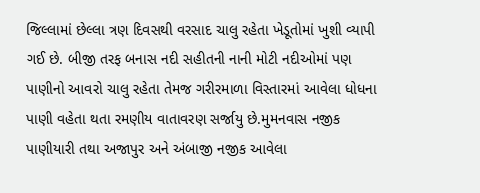જિલ્લામાં છેલ્લા ત્રણ દિવસથી વરસાદ ચાલુ રહેતા ખેડૂતોમાં ખુશી વ્યાપી ગઈ છે. બીજી તરફ બનાસ નદી સહીતની નાની મોટી નદીઓમાં પણ પાણીનો આવરો ચાલુ રહેતા તેમજ ગરીરમાળા વિસ્તારમાં આવેલા ધોધના પાણી વહેતા થતા રમણીય વાતાવરણ સર્જાયુ છે.મુમનવાસ નજીક પાણીયારી તથા અજાપુર અને અંબાજી નજીક આવેલા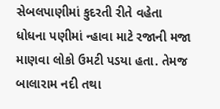સેબલપાણીમાં કુદરતી રીતે વહેતા ધોધના પણીમાં ન્હાવા માટે રજાની મજા માણવા લોકો ઉમટી પડયા હતા. તેમજ બાલારામ નદી તથા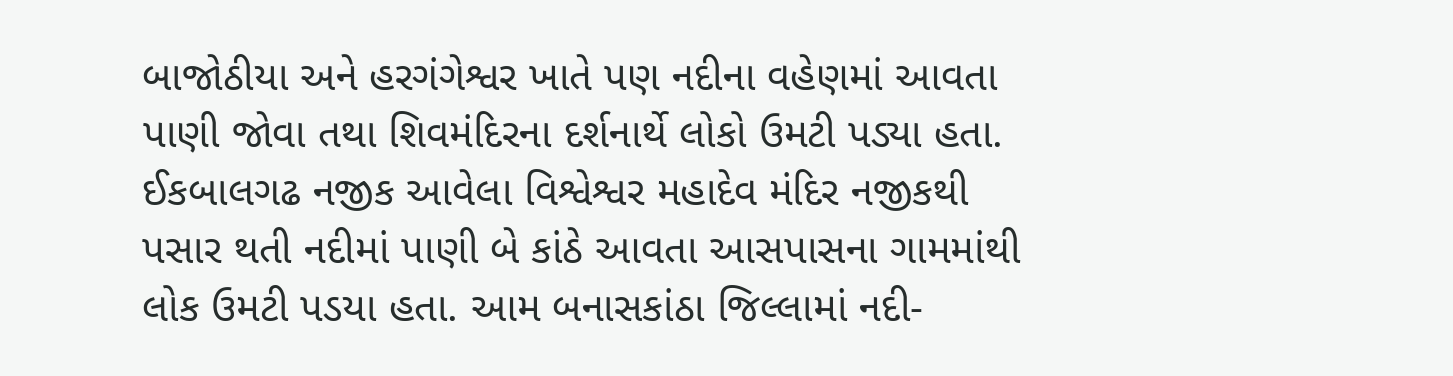બાજોઠીયા અને હરગંગેશ્વર ખાતે પણ નદીના વહેણમાં આવતા પાણી જોવા તથા શિવમંદિરના દર્શનાર્થે લોકો ઉમટી પડ્યા હતા. ઈકબાલગઢ નજીક આવેલા વિશ્વેશ્વર મહાદેવ મંદિર નજીકથી પસાર થતી નદીમાં પાણી બે કાંઠે આવતા આસપાસના ગામમાંથી લોક ઉમટી પડયા હતા. આમ બનાસકાંઠા જિલ્લામાં નદી-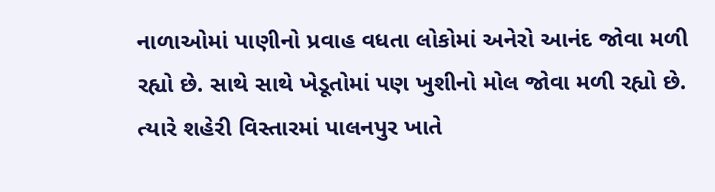નાળાઓમાં પાણીનો પ્રવાહ વધતા લોકોમાં અનેરો આનંદ જોવા મળી રહ્યો છે. સાથે સાથે ખેડૂતોમાં પણ ખુશીનો મોલ જોવા મળી રહ્યો છે. ત્યારે શહેરી વિસ્તારમાં પાલનપુર ખાતે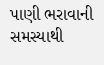પાણી ભરાવાની સમસ્યાથી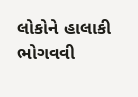લોકોને હાલાકી ભોગવવી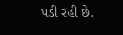પડી રહી છે.